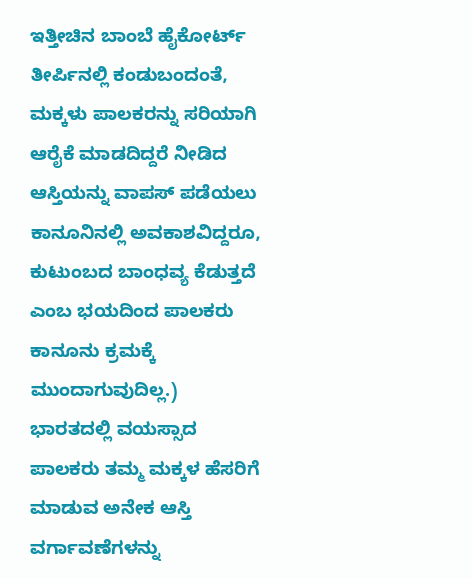ಇತ್ತೀಚಿನ ಬಾಂಬೆ ಹೈಕೋರ್ಟ್ ತೀರ್ಪಿನಲ್ಲಿ ಕಂಡುಬಂದಂತೆ, ಮಕ್ಕಳು ಪಾಲಕರನ್ನು ಸರಿಯಾಗಿ ಆರೈಕೆ ಮಾಡದಿದ್ದರೆ ನೀಡಿದ ಆಸ್ತಿಯನ್ನು ವಾಪಸ್ ಪಡೆಯಲು ಕಾನೂನಿನಲ್ಲಿ ಅವಕಾಶವಿದ್ದರೂ, ಕುಟುಂಬದ ಬಾಂಧವ್ಯ ಕೆಡುತ್ತದೆ ಎಂಬ ಭಯದಿಂದ ಪಾಲಕರು ಕಾನೂನು ಕ್ರಮಕ್ಕೆ ಮುಂದಾಗುವುದಿಲ್ಲ.)
ಭಾರತದಲ್ಲಿ ವಯಸ್ಸಾದ ಪಾಲಕರು ತಮ್ಮ ಮಕ್ಕಳ ಹೆಸರಿಗೆ ಮಾಡುವ ಅನೇಕ ಆಸ್ತಿ ವರ್ಗಾವಣೆಗಳನ್ನು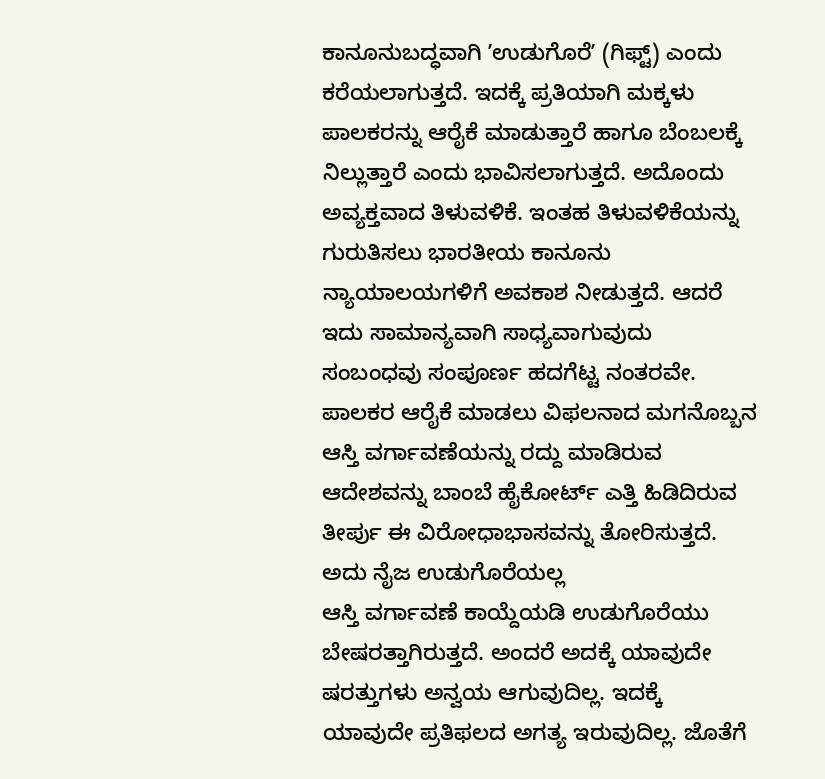ಕಾನೂನುಬದ್ಧವಾಗಿ ʼಉಡುಗೊರೆʼ (ಗಿಫ್ಟ್) ಎಂದು ಕರೆಯಲಾಗುತ್ತದೆ. ಇದಕ್ಕೆ ಪ್ರತಿಯಾಗಿ ಮಕ್ಕಳು ಪಾಲಕರನ್ನು ಆರೈಕೆ ಮಾಡುತ್ತಾರೆ ಹಾಗೂ ಬೆಂಬಲಕ್ಕೆ ನಿಲ್ಲುತ್ತಾರೆ ಎಂದು ಭಾವಿಸಲಾಗುತ್ತದೆ. ಅದೊಂದು ಅವ್ಯಕ್ತವಾದ ತಿಳುವಳಿಕೆ. ಇಂತಹ ತಿಳುವಳಿಕೆಯನ್ನು ಗುರುತಿಸಲು ಭಾರತೀಯ ಕಾನೂನು ನ್ಯಾಯಾಲಯಗಳಿಗೆ ಅವಕಾಶ ನೀಡುತ್ತದೆ. ಆದರೆ ಇದು ಸಾಮಾನ್ಯವಾಗಿ ಸಾಧ್ಯವಾಗುವುದು ಸಂಬಂಧವು ಸಂಪೂರ್ಣ ಹದಗೆಟ್ಟ ನಂತರವೇ. ಪಾಲಕರ ಆರೈಕೆ ಮಾಡಲು ವಿಫಲನಾದ ಮಗನೊಬ್ಬನ ಆಸ್ತಿ ವರ್ಗಾವಣೆಯನ್ನು ರದ್ದು ಮಾಡಿರುವ ಆದೇಶವನ್ನು ಬಾಂಬೆ ಹೈಕೋರ್ಟ್ ಎತ್ತಿ ಹಿಡಿದಿರುವ ತೀರ್ಪು ಈ ವಿರೋಧಾಭಾಸವನ್ನು ತೋರಿಸುತ್ತದೆ.
ಅದು ನೈಜ ಉಡುಗೊರೆಯಲ್ಲ
ಆಸ್ತಿ ವರ್ಗಾವಣೆ ಕಾಯ್ದೆಯಡಿ ಉಡುಗೊರೆಯು ಬೇಷರತ್ತಾಗಿರುತ್ತದೆ. ಅಂದರೆ ಅದಕ್ಕೆ ಯಾವುದೇ ಷರತ್ತುಗಳು ಅನ್ವಯ ಆಗುವುದಿಲ್ಲ. ಇದಕ್ಕೆ ಯಾವುದೇ ಪ್ರತಿಫಲದ ಅಗತ್ಯ ಇರುವುದಿಲ್ಲ. ಜೊತೆಗೆ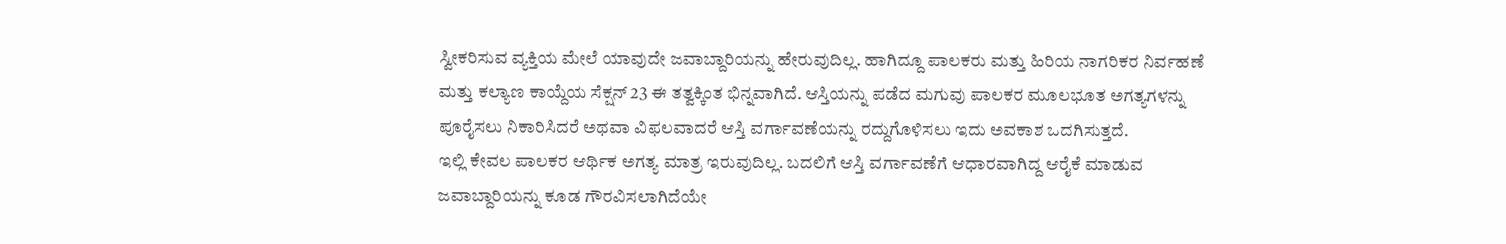ಸ್ವೀಕರಿಸುವ ವ್ಯಕ್ತಿಯ ಮೇಲೆ ಯಾವುದೇ ಜವಾಬ್ದಾರಿಯನ್ನು ಹೇರುವುದಿಲ್ಲ. ಹಾಗಿದ್ದೂ ಪಾಲಕರು ಮತ್ತು ಹಿರಿಯ ನಾಗರಿಕರ ನಿರ್ವಹಣೆ ಮತ್ತು ಕಲ್ಯಾಣ ಕಾಯ್ದೆಯ ಸೆಕ್ಷನ್ 23 ಈ ತತ್ವಕ್ಕಿಂತ ಭಿನ್ನವಾಗಿದೆ. ಆಸ್ತಿಯನ್ನು ಪಡೆದ ಮಗುವು ಪಾಲಕರ ಮೂಲಭೂತ ಅಗತ್ಯಗಳನ್ನು ಪೂರೈಸಲು ನಿಕಾರಿಸಿದರೆ ಅಥವಾ ವಿಫಲವಾದರೆ ಆಸ್ತಿ ವರ್ಗಾವಣೆಯನ್ನು ರದ್ದುಗೊಳಿಸಲು ಇದು ಅವಕಾಶ ಒದಗಿಸುತ್ತದೆ.
ಇಲ್ಲಿ ಕೇವಲ ಪಾಲಕರ ಆರ್ಥಿಕ ಅಗತ್ಯ ಮಾತ್ರ ಇರುವುದಿಲ್ಲ. ಬದಲಿಗೆ ಆಸ್ತಿ ವರ್ಗಾವಣೆಗೆ ಆಧಾರವಾಗಿದ್ದ ಆರೈಕೆ ಮಾಡುವ ಜವಾಬ್ದಾರಿಯನ್ನು ಕೂಡ ಗೌರವಿಸಲಾಗಿದೆಯೇ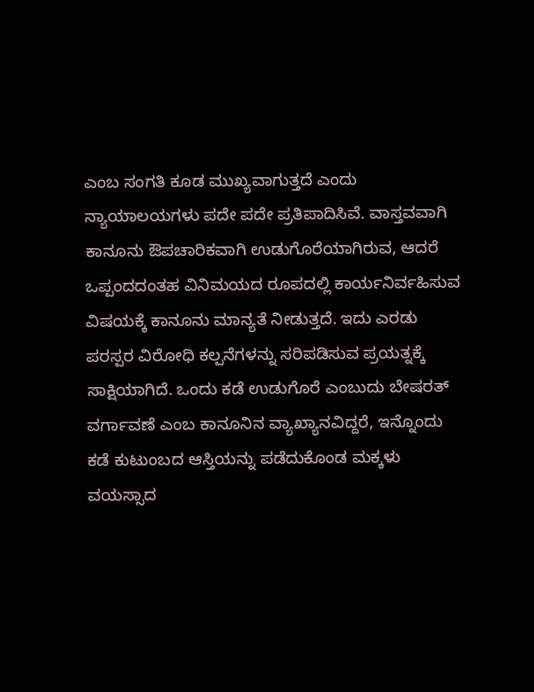ಎಂಬ ಸಂಗತಿ ಕೂಡ ಮುಖ್ಯವಾಗುತ್ತದೆ ಎಂದು ನ್ಯಾಯಾಲಯಗಳು ಪದೇ ಪದೇ ಪ್ರತಿಪಾದಿಸಿವೆ. ವಾಸ್ತವವಾಗಿ ಕಾನೂನು ಔಪಚಾರಿಕವಾಗಿ ಉಡುಗೊರೆಯಾಗಿರುವ, ಆದರೆ ಒಪ್ಪಂದದಂತಹ ವಿನಿಮಯದ ರೂಪದಲ್ಲಿ ಕಾರ್ಯನಿರ್ವಹಿಸುವ ವಿಷಯಕ್ಕೆ ಕಾನೂನು ಮಾನ್ಯತೆ ನೀಡುತ್ತದೆ. ಇದು ಎರಡು ಪರಸ್ಪರ ವಿರೋಧಿ ಕಲ್ಪನೆಗಳನ್ನು ಸರಿಪಡಿಸುವ ಪ್ರಯತ್ನಕ್ಕೆ ಸಾಕ್ಷಿಯಾಗಿದೆ. ಒಂದು ಕಡೆ ಉಡುಗೊರೆ ಎಂಬುದು ಬೇಷರತ್ ವರ್ಗಾವಣೆ ಎಂಬ ಕಾನೂನಿನ ವ್ಯಾಖ್ಯಾನವಿದ್ದರೆ, ಇನ್ನೊಂದು ಕಡೆ ಕುಟುಂಬದ ಆಸ್ತಿಯನ್ನು ಪಡೆದುಕೊಂಡ ಮಕ್ಕಳು ವಯಸ್ಸಾದ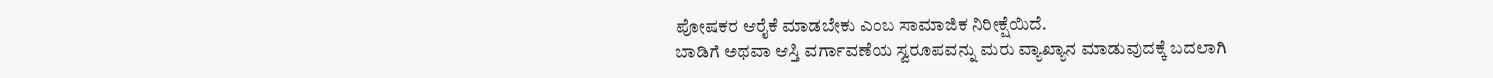ಪೋಷಕರ ಆರೈಕೆ ಮಾಡಬೇಕು ಎಂಬ ಸಾಮಾಜಿಕ ನಿರೀಕ್ಷೆಯಿದೆ.
ಬಾಡಿಗೆ ಅಥವಾ ಆಸ್ತಿ ವರ್ಗಾವಣೆಯ ಸ್ವರೂಪವನ್ನು ಮರು ವ್ಯಾಖ್ಯಾನ ಮಾಡುವುದಕ್ಕೆ ಬದಲಾಗಿ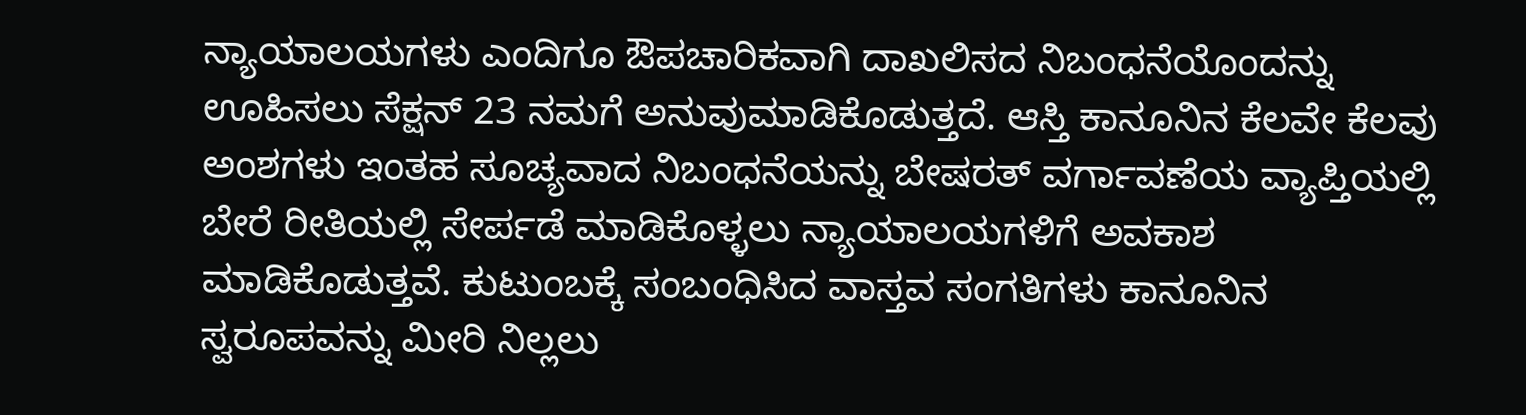ನ್ಯಾಯಾಲಯಗಳು ಎಂದಿಗೂ ಔಪಚಾರಿಕವಾಗಿ ದಾಖಲಿಸದ ನಿಬಂಧನೆಯೊಂದನ್ನು ಊಹಿಸಲು ಸೆಕ್ಷನ್ 23 ನಮಗೆ ಅನುವುಮಾಡಿಕೊಡುತ್ತದೆ. ಆಸ್ತಿ ಕಾನೂನಿನ ಕೆಲವೇ ಕೆಲವು ಅಂಶಗಳು ಇಂತಹ ಸೂಚ್ಯವಾದ ನಿಬಂಧನೆಯನ್ನು ಬೇಷರತ್ ವರ್ಗಾವಣೆಯ ವ್ಯಾಪ್ತಿಯಲ್ಲಿ ಬೇರೆ ರೀತಿಯಲ್ಲಿ ಸೇರ್ಪಡೆ ಮಾಡಿಕೊಳ್ಳಲು ನ್ಯಾಯಾಲಯಗಳಿಗೆ ಅವಕಾಶ ಮಾಡಿಕೊಡುತ್ತವೆ. ಕುಟುಂಬಕ್ಕೆ ಸಂಬಂಧಿಸಿದ ವಾಸ್ತವ ಸಂಗತಿಗಳು ಕಾನೂನಿನ ಸ್ವರೂಪವನ್ನು ಮೀರಿ ನಿಲ್ಲಲು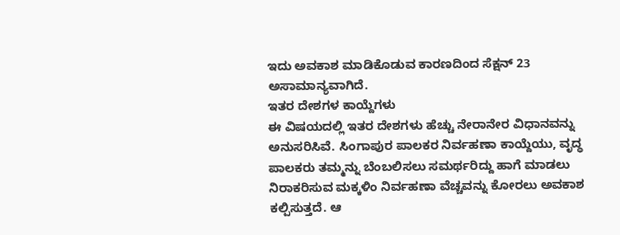ಇದು ಅವಕಾಶ ಮಾಡಿಕೊಡುವ ಕಾರಣದಿಂದ ಸೆಕ್ಷನ್ 23 ಅಸಾಮಾನ್ಯವಾಗಿದೆ.
ಇತರ ದೇಶಗಳ ಕಾಯ್ದೆಗಳು
ಈ ವಿಷಯದಲ್ಲಿ ಇತರ ದೇಶಗಳು ಹೆಚ್ಚು ನೇರಾನೇರ ವಿಧಾನವನ್ನು ಅನುಸರಿಸಿವೆ. ಸಿಂಗಾಪುರ ಪಾಲಕರ ನಿರ್ವಹಣಾ ಕಾಯ್ದೆಯು, ವೃದ್ಧ ಪಾಲಕರು ತಮ್ಮನ್ನು ಬೆಂಬಲಿಸಲು ಸಮರ್ಥರಿದ್ದು ಹಾಗೆ ಮಾಡಲು ನಿರಾಕರಿಸುವ ಮಕ್ಕಳಿಂ ನಿರ್ವಹಣಾ ವೆಚ್ಚವನ್ನು ಕೋರಲು ಅವಕಾಶ ಕಲ್ಪಿಸುತ್ತದೆ. ಆ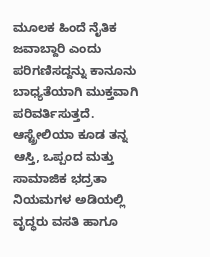ಮೂಲಕ ಹಿಂದೆ ನೈತಿಕ ಜವಾಬ್ದಾರಿ ಎಂದು ಪರಿಗಣಿಸದ್ದನ್ನು ಕಾನೂನು ಬಾಧ್ಯತೆಯಾಗಿ ಮುಕ್ತವಾಗಿ ಪರಿವರ್ತಿಸುತ್ತದೆ.
ಆಸ್ಟ್ರೇಲಿಯಾ ಕೂಡ ತನ್ನ ಆಸ್ತಿ, ಒಪ್ಪಂದ ಮತ್ತು ಸಾಮಾಜಿಕ ಭದ್ರತಾ ನಿಯಮಗಳ ಅಡಿಯಲ್ಲಿ ವೃದ್ಧರು ವಸತಿ ಹಾಗೂ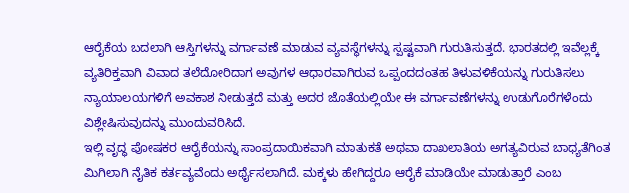ಆರೈಕೆಯ ಬದಲಾಗಿ ಆಸ್ತಿಗಳನ್ನು ವರ್ಗಾವಣೆ ಮಾಡುವ ವ್ಯವಸ್ಥೆಗಳನ್ನು ಸ್ಪಷ್ಟವಾಗಿ ಗುರುತಿಸುತ್ತದೆ. ಭಾರತದಲ್ಲಿ ಇವೆಲ್ಲಕ್ಕೆ ವ್ಯತಿರಿಕ್ತವಾಗಿ ವಿವಾದ ತಲೆದೋರಿದಾಗ ಅವುಗಳ ಆಧಾರವಾಗಿರುವ ಒಪ್ಪಂದದಂತಹ ತಿಳುವಳಿಕೆಯನ್ನು ಗುರುತಿಸಲು ನ್ಯಾಯಾಲಯಗಳಿಗೆ ಅವಕಾಶ ನೀಡುತ್ತದೆ ಮತ್ತು ಅದರ ಜೊತೆಯಲ್ಲಿಯೇ ಈ ವರ್ಗಾವಣೆಗಳನ್ನು ಉಡುಗೊರೆಗಳೆಂದು ವಿಶ್ಲೇಷಿಸುವುದನ್ನು ಮುಂದುವರಿಸಿದೆ.
ಇಲ್ಲಿ ವೃದ್ಧ ಪೋಷಕರ ಆರೈಕೆಯನ್ನು ಸಾಂಪ್ರದಾಯಿಕವಾಗಿ ಮಾತುಕತೆ ಅಥವಾ ದಾಖಲಾತಿಯ ಅಗತ್ಯವಿರುವ ಬಾಧ್ಯತೆಗಿಂತ ಮಿಗಿಲಾಗಿ ನೈತಿಕ ಕರ್ತವ್ಯವೆಂದು ಅರ್ಥೈಸಲಾಗಿದೆ. ಮಕ್ಕಳು ಹೇಗಿದ್ದರೂ ಆರೈಕೆ ಮಾಡಿಯೇ ಮಾಡುತ್ತಾರೆ ಎಂಬ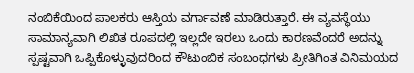ನಂಬಿಕೆಯಿಂದ ಪಾಲಕರು ಆಸ್ತಿಯ ವರ್ಗಾವಣೆ ಮಾಡಿರುತ್ತಾರೆ. ಈ ವ್ಯವಸ್ಥೆಯು ಸಾಮಾನ್ಯವಾಗಿ ಲಿಖಿತ ರೂಪದಲ್ಲಿ ಇಲ್ಲದೇ ಇರಲು ಒಂದು ಕಾರಣವೆಂದರೆ ಅದನ್ನು ಸ್ಪಷ್ಟವಾಗಿ ಒಪ್ಪಿಕೊಳ್ಳುವುದರಿಂದ ಕೌಟುಂಬಿಕ ಸಂಬಂಧಗಳು ಪ್ರೀತಿಗಿಂತ ವಿನಿಮಯದ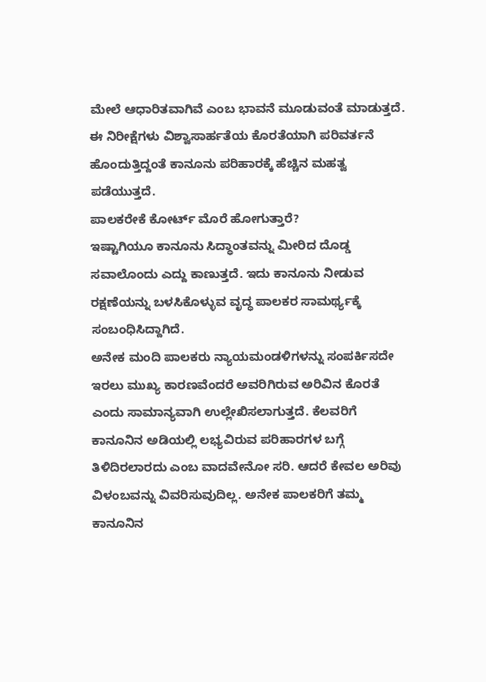ಮೇಲೆ ಆಧಾರಿತವಾಗಿವೆ ಎಂಬ ಭಾವನೆ ಮೂಡುವಂತೆ ಮಾಡುತ್ತದೆ. ಈ ನಿರೀಕ್ಷೆಗಳು ವಿಶ್ವಾಸಾರ್ಹತೆಯ ಕೊರತೆಯಾಗಿ ಪರಿವರ್ತನೆ ಹೊಂದುತ್ತಿದ್ದಂತೆ ಕಾನೂನು ಪರಿಹಾರಕ್ಕೆ ಹೆಚ್ಚಿನ ಮಹತ್ವ ಪಡೆಯುತ್ತದೆ.
ಪಾಲಕರೇಕೆ ಕೋರ್ಟ್ ಮೊರೆ ಹೋಗುತ್ತಾರೆ?
ಇಷ್ಟಾಗಿಯೂ ಕಾನೂನು ಸಿದ್ಧಾಂತವನ್ನು ಮೀರಿದ ದೊಡ್ಡ ಸವಾಲೊಂದು ಎದ್ದು ಕಾಣುತ್ತದೆ. ಇದು ಕಾನೂನು ನೀಡುವ ರಕ್ಷಣೆಯನ್ನು ಬಳಸಿಕೊಳ್ಳುವ ವೃದ್ಧ ಪಾಲಕರ ಸಾಮರ್ಥ್ಯಕ್ಕೆ ಸಂಬಂಧಿಸಿದ್ದಾಗಿದೆ.
ಅನೇಕ ಮಂದಿ ಪಾಲಕರು ನ್ಯಾಯಮಂಡಳಿಗಳನ್ನು ಸಂಪರ್ಕಿಸದೇ ಇರಲು ಮುಖ್ಯ ಕಾರಣವೆಂದರೆ ಅವರಿಗಿರುವ ಅರಿವಿನ ಕೊರತೆ ಎಂದು ಸಾಮಾನ್ಯವಾಗಿ ಉಲ್ಲೇಖಿಸಲಾಗುತ್ತದೆ. ಕೆಲವರಿಗೆ ಕಾನೂನಿನ ಅಡಿಯಲ್ಲಿ ಲಭ್ಯವಿರುವ ಪರಿಹಾರಗಳ ಬಗ್ಗೆ ತಿಳಿದಿರಲಾರದು ಎಂಬ ವಾದವೇನೋ ಸರಿ. ಆದರೆ ಕೇವಲ ಅರಿವು ವಿಳಂಬವನ್ನು ವಿವರಿಸುವುದಿಲ್ಲ. ಅನೇಕ ಪಾಲಕರಿಗೆ ತಮ್ಮ ಕಾನೂನಿನ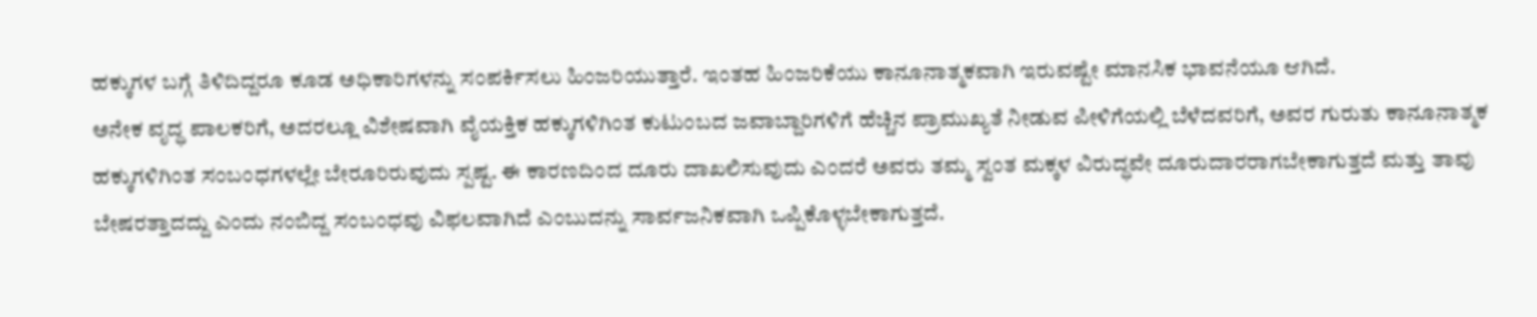ಹಕ್ಕುಗಳ ಬಗ್ಗೆ ತಿಳಿದಿದ್ದರೂ ಕೂಡ ಅಧಿಕಾರಿಗಳನ್ನು ಸಂಪರ್ಕಿಸಲು ಹಿಂಜರಿಯುತ್ತಾರೆ. ಇಂತಹ ಹಿಂಜರಿಕೆಯು ಕಾನೂನಾತ್ಮಕವಾಗಿ ಇರುವಷ್ಟೇ ಮಾನಸಿಕ ಭಾವನೆಯೂ ಆಗಿದೆ.
ಅನೇಕ ವೃದ್ಧ ಪಾಲಕರಿಗೆ, ಅದರಲ್ಲೂ ವಿಶೇಷವಾಗಿ ವೈಯಕ್ತಿಕ ಹಕ್ಕುಗಳಿಗಿಂತ ಕುಟುಂಬದ ಜವಾಬ್ದಾರಿಗಳಿಗೆ ಹೆಚ್ಚಿನ ಪ್ರಾಮುಖ್ಯತೆ ನೀಡುವ ಪೀಳಿಗೆಯಲ್ಲಿ ಬೆಳೆದವರಿಗೆ, ಅವರ ಗುರುತು ಕಾನೂನಾತ್ಮಕ ಹಕ್ಕುಗಳಿಗಿಂತ ಸಂಬಂಧಗಳಲ್ಲೇ ಬೇರೂರಿರುವುದು ಸ್ಪಷ್ಟ. ಈ ಕಾರಣದಿಂದ ದೂರು ದಾಖಲಿಸುವುದು ಎಂದರೆ ಅವರು ತಮ್ಮ ಸ್ವಂತ ಮಕ್ಕಳ ವಿರುದ್ಧವೇ ದೂರುದಾರರಾಗಬೇಕಾಗುತ್ತದೆ ಮತ್ತು ತಾವು ಬೇಷರತ್ತಾದದ್ದು ಎಂದು ನಂಬಿದ್ದ ಸಂಬಂಧವು ವಿಫಲವಾಗಿದೆ ಎಂಬುದನ್ನು ಸಾರ್ವಜನಿಕವಾಗಿ ಒಪ್ಪಿಕೊಳ್ಳಬೇಕಾಗುತ್ತದೆ.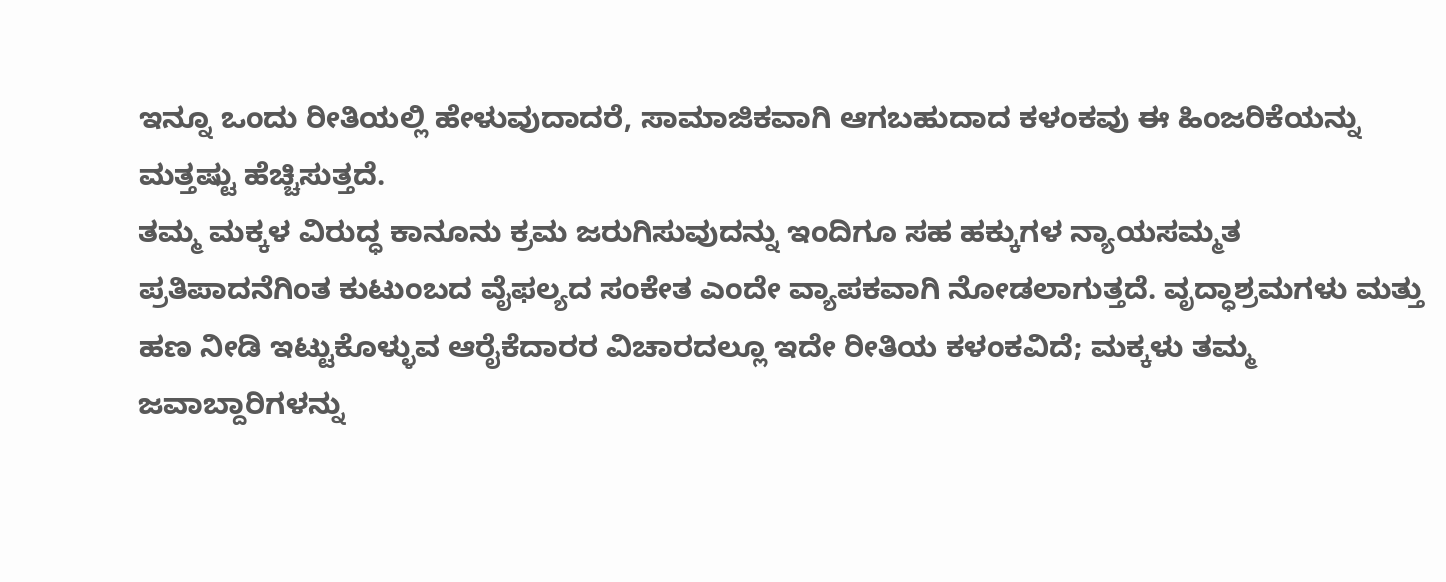ಇನ್ನೂ ಒಂದು ರೀತಿಯಲ್ಲಿ ಹೇಳುವುದಾದರೆ, ಸಾಮಾಜಿಕವಾಗಿ ಆಗಬಹುದಾದ ಕಳಂಕವು ಈ ಹಿಂಜರಿಕೆಯನ್ನು ಮತ್ತಷ್ಟು ಹೆಚ್ಚಿಸುತ್ತದೆ.
ತಮ್ಮ ಮಕ್ಕಳ ವಿರುದ್ಧ ಕಾನೂನು ಕ್ರಮ ಜರುಗಿಸುವುದನ್ನು ಇಂದಿಗೂ ಸಹ ಹಕ್ಕುಗಳ ನ್ಯಾಯಸಮ್ಮತ ಪ್ರತಿಪಾದನೆಗಿಂತ ಕುಟುಂಬದ ವೈಫಲ್ಯದ ಸಂಕೇತ ಎಂದೇ ವ್ಯಾಪಕವಾಗಿ ನೋಡಲಾಗುತ್ತದೆ. ವೃದ್ಧಾಶ್ರಮಗಳು ಮತ್ತು ಹಣ ನೀಡಿ ಇಟ್ಟುಕೊಳ್ಳುವ ಆರೈಕೆದಾರರ ವಿಚಾರದಲ್ಲೂ ಇದೇ ರೀತಿಯ ಕಳಂಕವಿದೆ; ಮಕ್ಕಳು ತಮ್ಮ ಜವಾಬ್ದಾರಿಗಳನ್ನು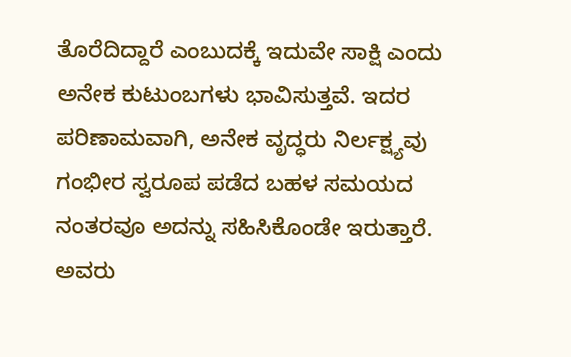ತೊರೆದಿದ್ದಾರೆ ಎಂಬುದಕ್ಕೆ ಇದುವೇ ಸಾಕ್ಷಿ ಎಂದು ಅನೇಕ ಕುಟುಂಬಗಳು ಭಾವಿಸುತ್ತವೆ. ಇದರ ಪರಿಣಾಮವಾಗಿ, ಅನೇಕ ವೃದ್ಧರು ನಿರ್ಲಕ್ಷ್ಯವು ಗಂಭೀರ ಸ್ವರೂಪ ಪಡೆದ ಬಹಳ ಸಮಯದ ನಂತರವೂ ಅದನ್ನು ಸಹಿಸಿಕೊಂಡೇ ಇರುತ್ತಾರೆ. ಅವರು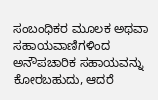ಸಂಬಂಧಿಕರ ಮೂಲಕ ಅಥವಾ ಸಹಾಯವಾಣಿಗಳಿಂದ ಅನೌಪಚಾರಿಕ ಸಹಾಯವನ್ನು ಕೋರಬಹುದು, ಆದರೆ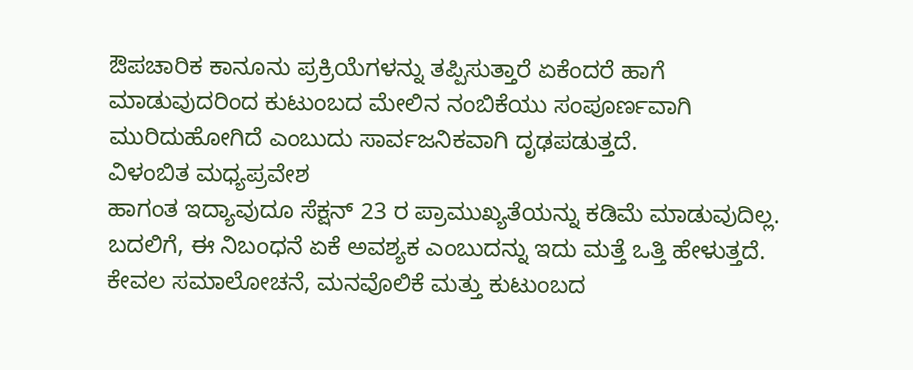ಔಪಚಾರಿಕ ಕಾನೂನು ಪ್ರಕ್ರಿಯೆಗಳನ್ನು ತಪ್ಪಿಸುತ್ತಾರೆ ಏಕೆಂದರೆ ಹಾಗೆ ಮಾಡುವುದರಿಂದ ಕುಟುಂಬದ ಮೇಲಿನ ನಂಬಿಕೆಯು ಸಂಪೂರ್ಣವಾಗಿ ಮುರಿದುಹೋಗಿದೆ ಎಂಬುದು ಸಾರ್ವಜನಿಕವಾಗಿ ದೃಢಪಡುತ್ತದೆ.
ವಿಳಂಬಿತ ಮಧ್ಯಪ್ರವೇಶ
ಹಾಗಂತ ಇದ್ಯಾವುದೂ ಸೆಕ್ಷನ್ 23 ರ ಪ್ರಾಮುಖ್ಯತೆಯನ್ನು ಕಡಿಮೆ ಮಾಡುವುದಿಲ್ಲ. ಬದಲಿಗೆ, ಈ ನಿಬಂಧನೆ ಏಕೆ ಅವಶ್ಯಕ ಎಂಬುದನ್ನು ಇದು ಮತ್ತೆ ಒತ್ತಿ ಹೇಳುತ್ತದೆ. ಕೇವಲ ಸಮಾಲೋಚನೆ, ಮನವೊಲಿಕೆ ಮತ್ತು ಕುಟುಂಬದ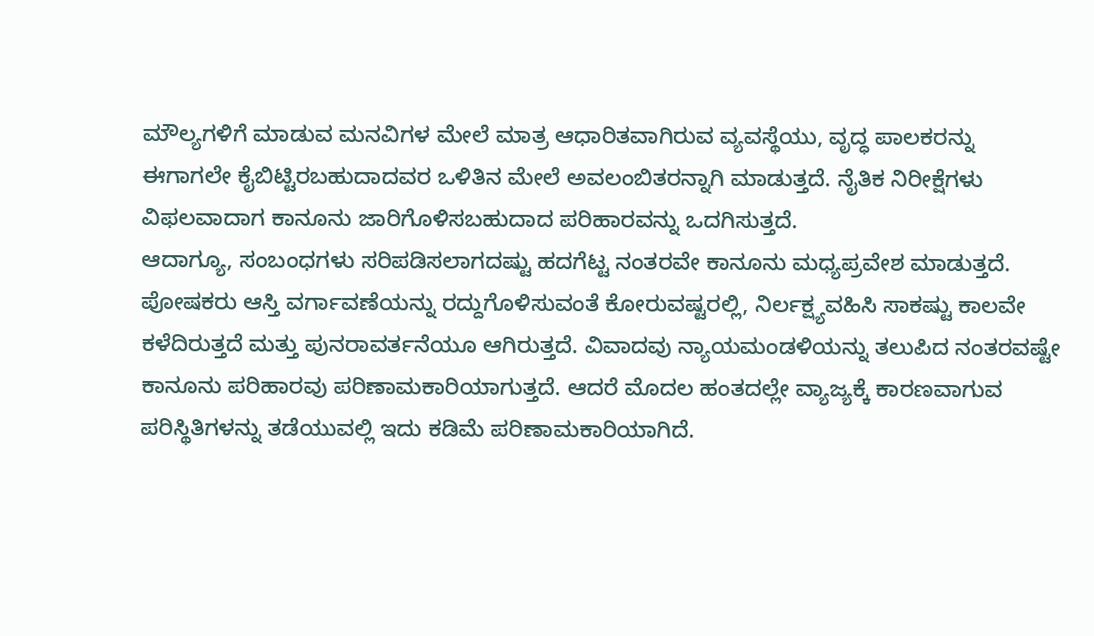ಮೌಲ್ಯಗಳಿಗೆ ಮಾಡುವ ಮನವಿಗಳ ಮೇಲೆ ಮಾತ್ರ ಆಧಾರಿತವಾಗಿರುವ ವ್ಯವಸ್ಥೆಯು, ವೃದ್ಧ ಪಾಲಕರನ್ನು ಈಗಾಗಲೇ ಕೈಬಿಟ್ಟಿರಬಹುದಾದವರ ಒಳಿತಿನ ಮೇಲೆ ಅವಲಂಬಿತರನ್ನಾಗಿ ಮಾಡುತ್ತದೆ. ನೈತಿಕ ನಿರೀಕ್ಷೆಗಳು ವಿಫಲವಾದಾಗ ಕಾನೂನು ಜಾರಿಗೊಳಿಸಬಹುದಾದ ಪರಿಹಾರವನ್ನು ಒದಗಿಸುತ್ತದೆ.
ಆದಾಗ್ಯೂ, ಸಂಬಂಧಗಳು ಸರಿಪಡಿಸಲಾಗದಷ್ಟು ಹದಗೆಟ್ಟ ನಂತರವೇ ಕಾನೂನು ಮಧ್ಯಪ್ರವೇಶ ಮಾಡುತ್ತದೆ. ಪೋಷಕರು ಆಸ್ತಿ ವರ್ಗಾವಣೆಯನ್ನು ರದ್ದುಗೊಳಿಸುವಂತೆ ಕೋರುವಷ್ಟರಲ್ಲಿ, ನಿರ್ಲಕ್ಷ್ಯವಹಿಸಿ ಸಾಕಷ್ಟು ಕಾಲವೇ ಕಳೆದಿರುತ್ತದೆ ಮತ್ತು ಪುನರಾವರ್ತನೆಯೂ ಆಗಿರುತ್ತದೆ. ವಿವಾದವು ನ್ಯಾಯಮಂಡಳಿಯನ್ನು ತಲುಪಿದ ನಂತರವಷ್ಟೇ ಕಾನೂನು ಪರಿಹಾರವು ಪರಿಣಾಮಕಾರಿಯಾಗುತ್ತದೆ. ಆದರೆ ಮೊದಲ ಹಂತದಲ್ಲೇ ವ್ಯಾಜ್ಯಕ್ಕೆ ಕಾರಣವಾಗುವ ಪರಿಸ್ಥಿತಿಗಳನ್ನು ತಡೆಯುವಲ್ಲಿ ಇದು ಕಡಿಮೆ ಪರಿಣಾಮಕಾರಿಯಾಗಿದೆ.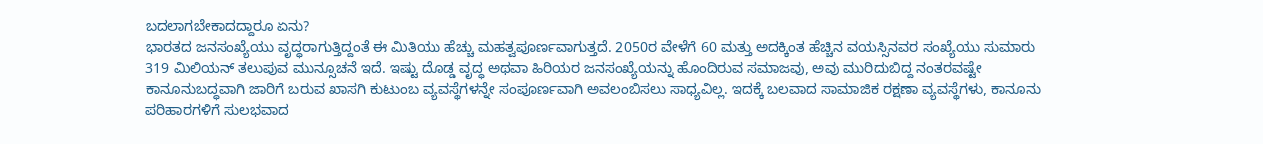ಬದಲಾಗಬೇಕಾದದ್ದಾರೂ ಏನು?
ಭಾರತದ ಜನಸಂಖ್ಯೆಯು ವೃದ್ಧರಾಗುತ್ತಿದ್ದಂತೆ ಈ ಮಿತಿಯು ಹೆಚ್ಚು ಮಹತ್ವಪೂರ್ಣವಾಗುತ್ತದೆ. 2050ರ ವೇಳೆಗೆ 60 ಮತ್ತು ಅದಕ್ಕಿಂತ ಹೆಚ್ಚಿನ ವಯಸ್ಸಿನವರ ಸಂಖ್ಯೆಯು ಸುಮಾರು 319 ಮಿಲಿಯನ್ ತಲುಪುವ ಮುನ್ಸೂಚನೆ ಇದೆ. ಇಷ್ಟು ದೊಡ್ಡ ವೃದ್ಧ ಅಥವಾ ಹಿರಿಯರ ಜನಸಂಖ್ಯೆಯನ್ನು ಹೊಂದಿರುವ ಸಮಾಜವು, ಅವು ಮುರಿದುಬಿದ್ದ ನಂತರವಷ್ಟೇ ಕಾನೂನುಬದ್ಧವಾಗಿ ಜಾರಿಗೆ ಬರುವ ಖಾಸಗಿ ಕುಟುಂಬ ವ್ಯವಸ್ಥೆಗಳನ್ನೇ ಸಂಪೂರ್ಣವಾಗಿ ಅವಲಂಬಿಸಲು ಸಾಧ್ಯವಿಲ್ಲ. ಇದಕ್ಕೆ ಬಲವಾದ ಸಾಮಾಜಿಕ ರಕ್ಷಣಾ ವ್ಯವಸ್ಥೆಗಳು, ಕಾನೂನು ಪರಿಹಾರಗಳಿಗೆ ಸುಲಭವಾದ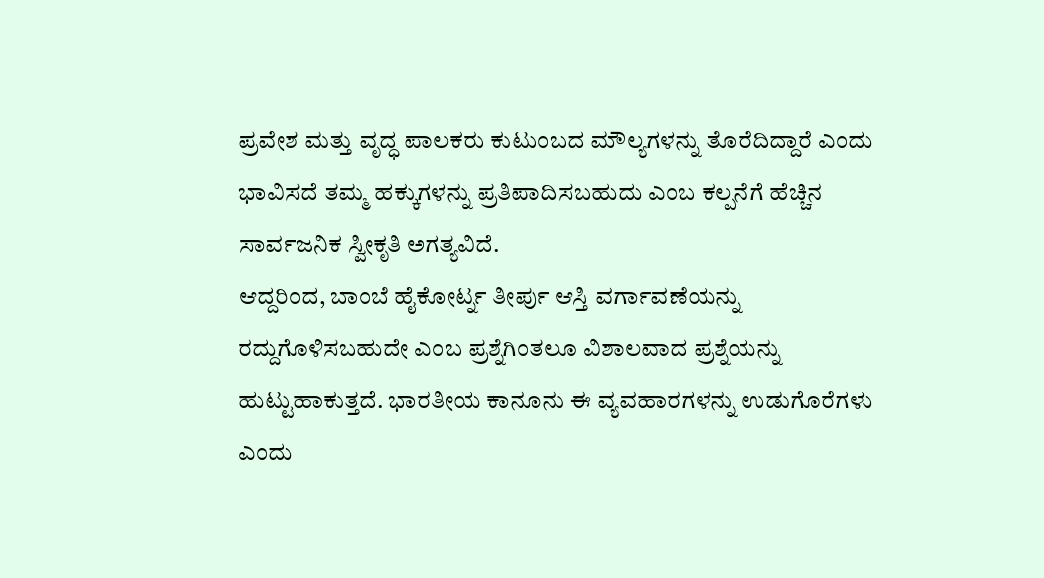ಪ್ರವೇಶ ಮತ್ತು ವೃದ್ಧ ಪಾಲಕರು ಕುಟುಂಬದ ಮೌಲ್ಯಗಳನ್ನು ತೊರೆದಿದ್ದಾರೆ ಎಂದು ಭಾವಿಸದೆ ತಮ್ಮ ಹಕ್ಕುಗಳನ್ನು ಪ್ರತಿಪಾದಿಸಬಹುದು ಎಂಬ ಕಲ್ಪನೆಗೆ ಹೆಚ್ಚಿನ ಸಾರ್ವಜನಿಕ ಸ್ವೀಕೃತಿ ಅಗತ್ಯವಿದೆ.
ಆದ್ದರಿಂದ, ಬಾಂಬೆ ಹೈಕೋರ್ಟ್ನ ತೀರ್ಪು ಆಸ್ತಿ ವರ್ಗಾವಣೆಯನ್ನು ರದ್ದುಗೊಳಿಸಬಹುದೇ ಎಂಬ ಪ್ರಶ್ನೆಗಿಂತಲೂ ವಿಶಾಲವಾದ ಪ್ರಶ್ನೆಯನ್ನು ಹುಟ್ಟುಹಾಕುತ್ತದೆ. ಭಾರತೀಯ ಕಾನೂನು ಈ ವ್ಯವಹಾರಗಳನ್ನು ಉಡುಗೊರೆಗಳು ಎಂದು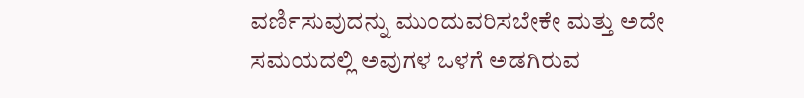ವರ್ಣಿಸುವುದನ್ನು ಮುಂದುವರಿಸಬೇಕೇ ಮತ್ತು ಅದೇ ಸಮಯದಲ್ಲಿ ಅವುಗಳ ಒಳಗೆ ಅಡಗಿರುವ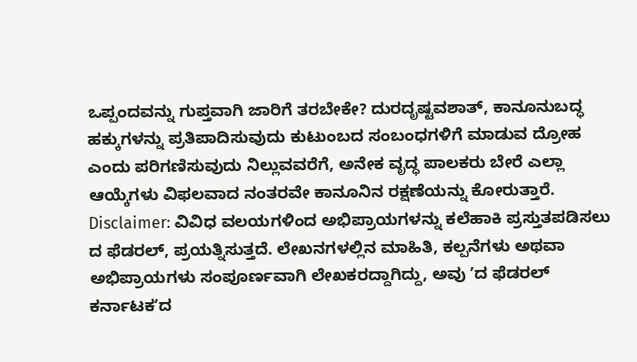ಒಪ್ಪಂದವನ್ನು ಗುಪ್ತವಾಗಿ ಜಾರಿಗೆ ತರಬೇಕೇ? ದುರದೃಷ್ಟವಶಾತ್, ಕಾನೂನುಬದ್ಧ ಹಕ್ಕುಗಳನ್ನು ಪ್ರತಿಪಾದಿಸುವುದು ಕುಟುಂಬದ ಸಂಬಂಧಗಳಿಗೆ ಮಾಡುವ ದ್ರೋಹ ಎಂದು ಪರಿಗಣಿಸುವುದು ನಿಲ್ಲುವವರೆಗೆ, ಅನೇಕ ವೃದ್ಧ ಪಾಲಕರು ಬೇರೆ ಎಲ್ಲಾ ಆಯ್ಕೆಗಳು ವಿಫಲವಾದ ನಂತರವೇ ಕಾನೂನಿನ ರಕ್ಷಣೆಯನ್ನು ಕೋರುತ್ತಾರೆ.
Disclaimer: ವಿವಿಧ ವಲಯಗಳಿಂದ ಅಭಿಪ್ರಾಯಗಳನ್ನು ಕಲೆಹಾಕಿ ಪ್ರಸ್ತುತಪಡಿಸಲು ದ ಫೆಡರಲ್, ಪ್ರಯತ್ನಿಸುತ್ತದೆ. ಲೇಖನಗಳಲ್ಲಿನ ಮಾಹಿತಿ, ಕಲ್ಪನೆಗಳು ಅಥವಾ ಅಭಿಪ್ರಾಯಗಳು ಸಂಪೂರ್ಣವಾಗಿ ಲೇಖಕರದ್ದಾಗಿದ್ದು, ಅವು ʼದ ಫೆಡರಲ್ ಕರ್ನಾಟಕʼದ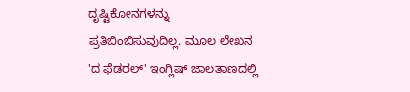ದೃಷ್ಟಿಕೋನಗಳನ್ನು ಪ್ರತಿಬಿಂಬಿಸುವುದಿಲ್ಲ. ಮೂಲ ಲೇಖನ 'ದ ಫೆಡರಲ್' ಇಂಗ್ಲಿಷ್ ಜಾಲತಾಣದಲ್ಲಿ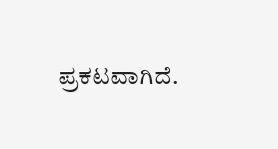ಪ್ರಕಟವಾಗಿದೆ.